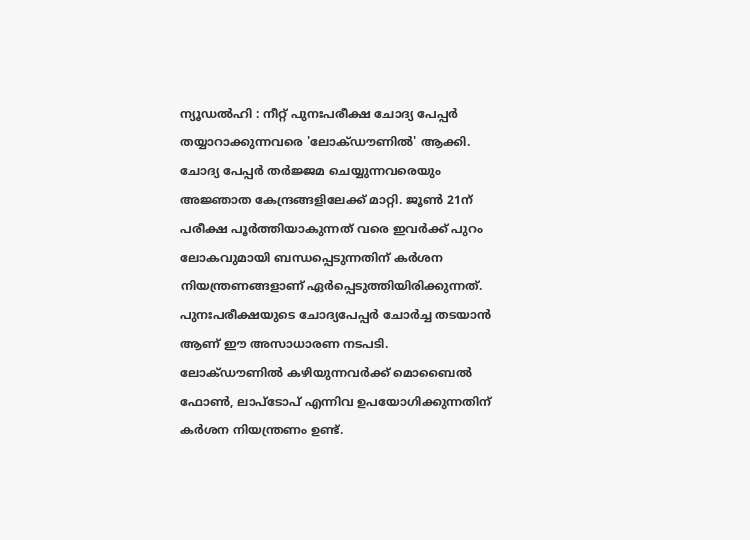ന്യൂഡൽഹി : നീറ്റ് പുനഃപരീക്ഷ ചോദ്യ പേപ്പർ തയ്യാറാക്കുന്നവരെ 'ലോക്ഡൗണിൽ' ആക്കി. ചോദ്യ പേപ്പർ തർജ്ജമ ചെയ്യുന്നവരെയും അജ്ഞാത കേന്ദ്രങ്ങളിലേക്ക് മാറ്റി. ജൂൺ 21ന് പരീക്ഷ പൂർത്തിയാകുന്നത് വരെ ഇവർക്ക് പുറം ലോകവുമായി ബന്ധപ്പെടുന്നതിന് കർശന നിയന്ത്രണങ്ങളാണ് ഏർപ്പെടുത്തിയിരിക്കുന്നത്. പുനഃപരീക്ഷയുടെ ചോദ്യപേപ്പർ ചോർച്ച തടയാൻ ആണ് ഈ അസാധാരണ നടപടി.
ലോക്ഡൗണിൽ കഴിയുന്നവർക്ക് മൊബൈൽ ഫോൺ, ലാപ്ടോപ് എന്നിവ ഉപയോഗിക്കുന്നതിന് കർശന നിയന്ത്രണം ഉണ്ട്.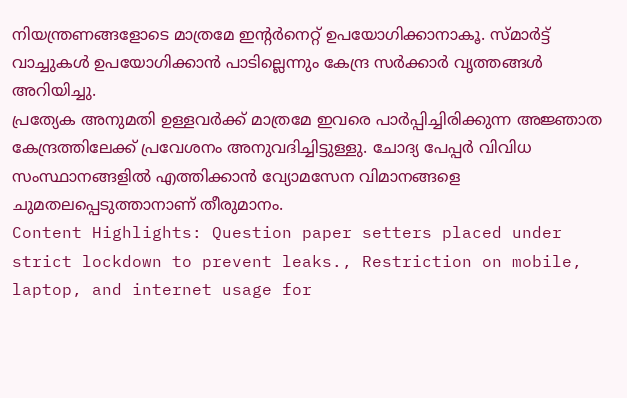നിയന്ത്രണങ്ങളോടെ മാത്രമേ ഇന്റർനെറ്റ് ഉപയോഗിക്കാനാകൂ. സ്മാർട്ട് വാച്ചുകൾ ഉപയോഗിക്കാൻ പാടില്ലെന്നും കേന്ദ്ര സർക്കാർ വൃത്തങ്ങൾ അറിയിച്ചു.
പ്രത്യേക അനുമതി ഉള്ളവർക്ക് മാത്രമേ ഇവരെ പാർപ്പിച്ചിരിക്കുന്ന അജ്ഞാത കേന്ദ്രത്തിലേക്ക് പ്രവേശനം അനുവദിച്ചിട്ടുള്ളു. ചോദ്യ പേപ്പർ വിവിധ സംസ്ഥാനങ്ങളിൽ എത്തിക്കാൻ വ്യോമസേന വിമാനങ്ങളെ ചുമതലപ്പെടുത്താനാണ് തീരുമാനം.
Content Highlights: Question paper setters placed under strict lockdown to prevent leaks., Restriction on mobile, laptop, and internet usage for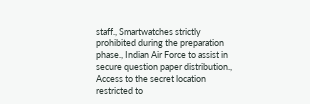staff., Smartwatches strictly prohibited during the preparation phase., Indian Air Force to assist in secure question paper distribution., Access to the secret location restricted to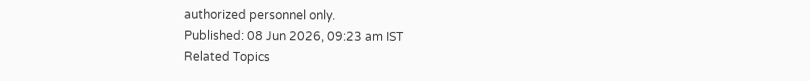authorized personnel only.
Published: 08 Jun 2026, 09:23 am IST
Related Topics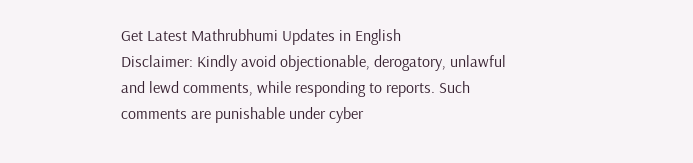Get Latest Mathrubhumi Updates in English
Disclaimer: Kindly avoid objectionable, derogatory, unlawful and lewd comments, while responding to reports. Such comments are punishable under cyber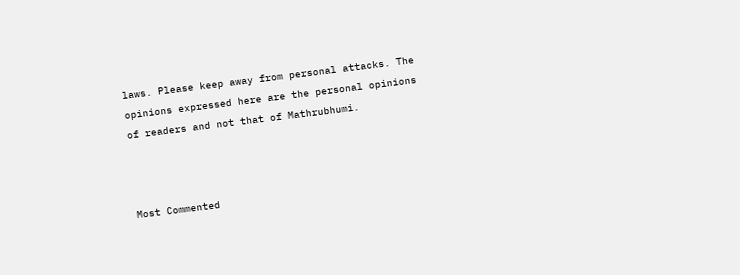laws. Please keep away from personal attacks. The opinions expressed here are the personal opinions of readers and not that of Mathrubhumi.



Most Commented